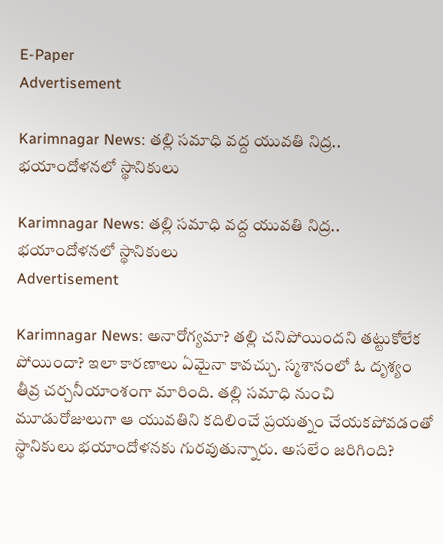E-Paper
Advertisement

Karimnagar News: తల్లి సమాధి వద్ద యువతి నిద్ర.. భయాందోళనలో స్థానికులు

Karimnagar News: తల్లి సమాధి వద్ద యువతి నిద్ర.. భయాందోళనలో స్థానికులు
Advertisement

Karimnagar News: అనారోగ్యమా? తల్లి చనిపోయిందని తట్టుకోలేక పోయిందా? ఇలా కారణాలు ఏమైనా కావచ్చు. స్మశానంలో ఓ దృశ్యం తీవ్ర చర్చనీయాంశంగా మారింది. తల్లి సమాధి నుంచి మూడురోజులుగా ఆ యువతిని కదిలించే ప్రయత్నం చేయకపోవడంతో స్థానికులు భయాందోళనకు గురవుతున్నారు. అసలేం జరిగింది?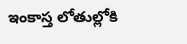ఇంకాస్త లోతుల్లోకి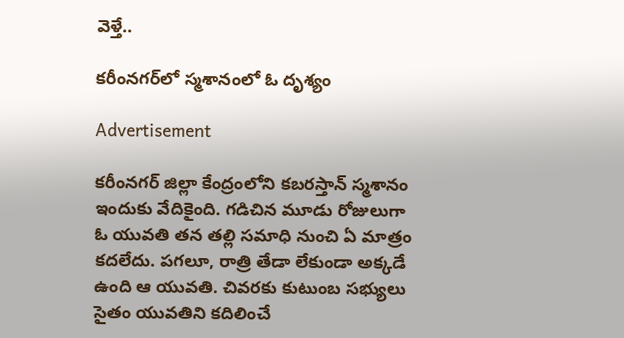వెళ్తే..

కరీంనగర్‌లో స్మశానంలో ఓ దృశ్యం

Advertisement

కరీంనగర్ జిల్లా కేంద్రంలోని కబరస్తాన్ స్మశానం ఇందుకు వేదికైంది. గడిచిన మూడు రోజులుగా ఓ యువతి తన తల్లి సమాధి నుంచి ఏ మాత్రం కదలేదు. పగలూ, రాత్రి తేడా లేకుండా అక్కడే ఉంది ఆ యువతి. చివరకు కుటుంబ సభ్యులు సైతం యువతిని కదిలించే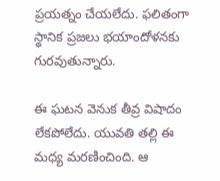ప్రయత్నం చేయలేదు. ఫలితంగా స్థానిక ప్రజలు భయాందోళనకు గురవుతున్నారు.

ఈ ఘటన వెనుక తీవ్ర విషాదం లేకపోలేదు. యువతి తల్లి ఈ మధ్య మరణించింది. ఆ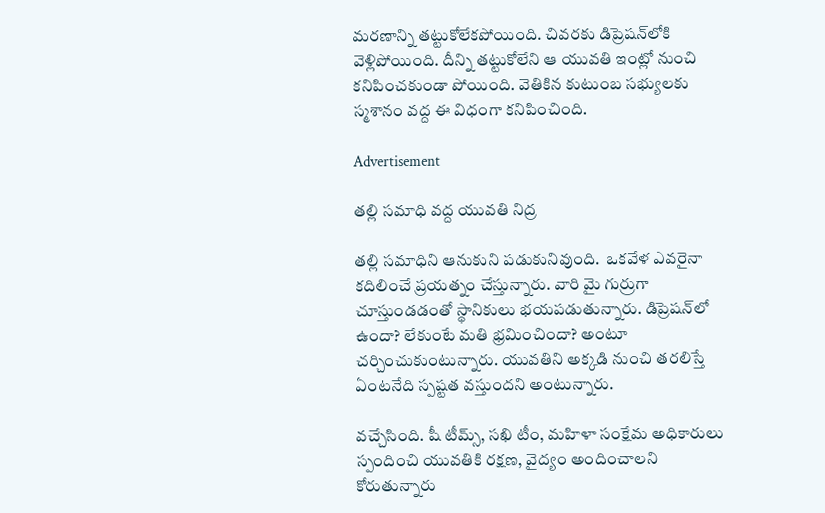మరణాన్ని తట్టుకోలేకపోయింది. చివరకు డిప్రెషన్‌లోకి వెళ్లిపోయింది. దీన్ని తట్టుకోలేని ఆ యువతి ఇంట్లో నుంచి కనిపించకుండా పోయింది. వెతికిన కుటుంబ సభ్యులకు స్మశానం వద్ద ఈ విధంగా కనిపించింది.

Advertisement

తల్లి సమాధి వద్ద యువతి నిద్ర

తల్లి సమాధిని ఆనుకుని పడుకునివుంది.  ఒకవేళ ఎవరైనా కదిలించే ప్రయత్నం చేస్తున్నారు. వారి వైు గుర్రుగా చూస్తుండడంతో స్థానికులు భయపడుతున్నారు. డిప్రెషన్‌లో ఉందా? లేకుంటే మతి భ్రమించిందా? అంటూ చర్చించుకుంటున్నారు. యువతిని అక్కడి నుంచి తరలిస్తే ఏంటనేది స్పష్టత వస్తుందని అంటున్నారు.

వచ్చేసింది. షీ టీమ్స్, సఖి టీం, మహిళా సంక్షేమ అధికారులు స్పందించి యువతికి రక్షణ, వైద్యం అందించాలని కోరుతున్నారు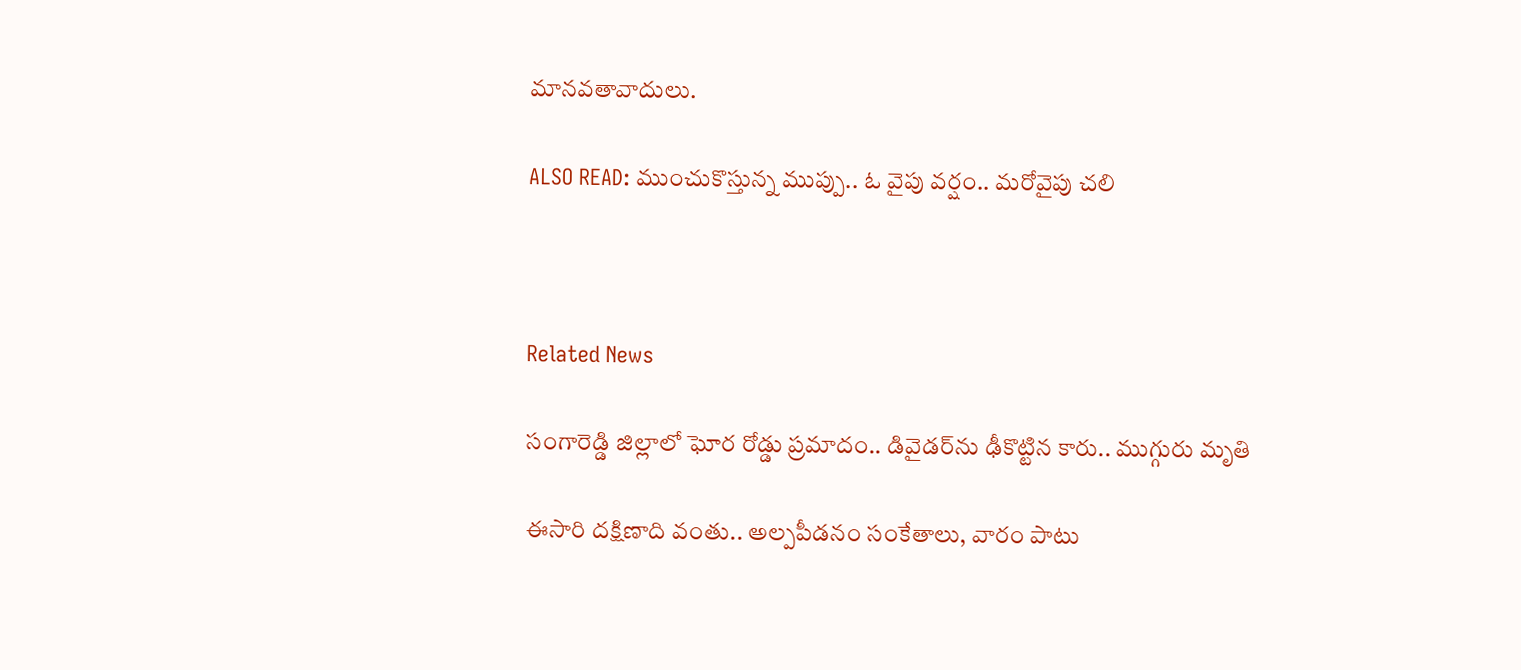మానవతావాదులు.

ALSO READ: ముంచుకొస్తున్న ముప్పు.. ఓ వైపు వర్షం.. మరోవైపు చలి



Related News

సంగారెడ్డి జిల్లాలో ఘోర రోడ్డు ప్రమాదం.. డివైడర్‌ను ఢీకొట్టిన కారు.. ముగ్గురు మృతి

ఈసారి దక్షిణాది వంతు.. అల్పపీడనం సంకేతాలు, వారం పాటు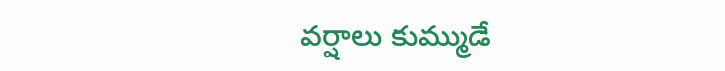వర్షాలు కుమ్ముడే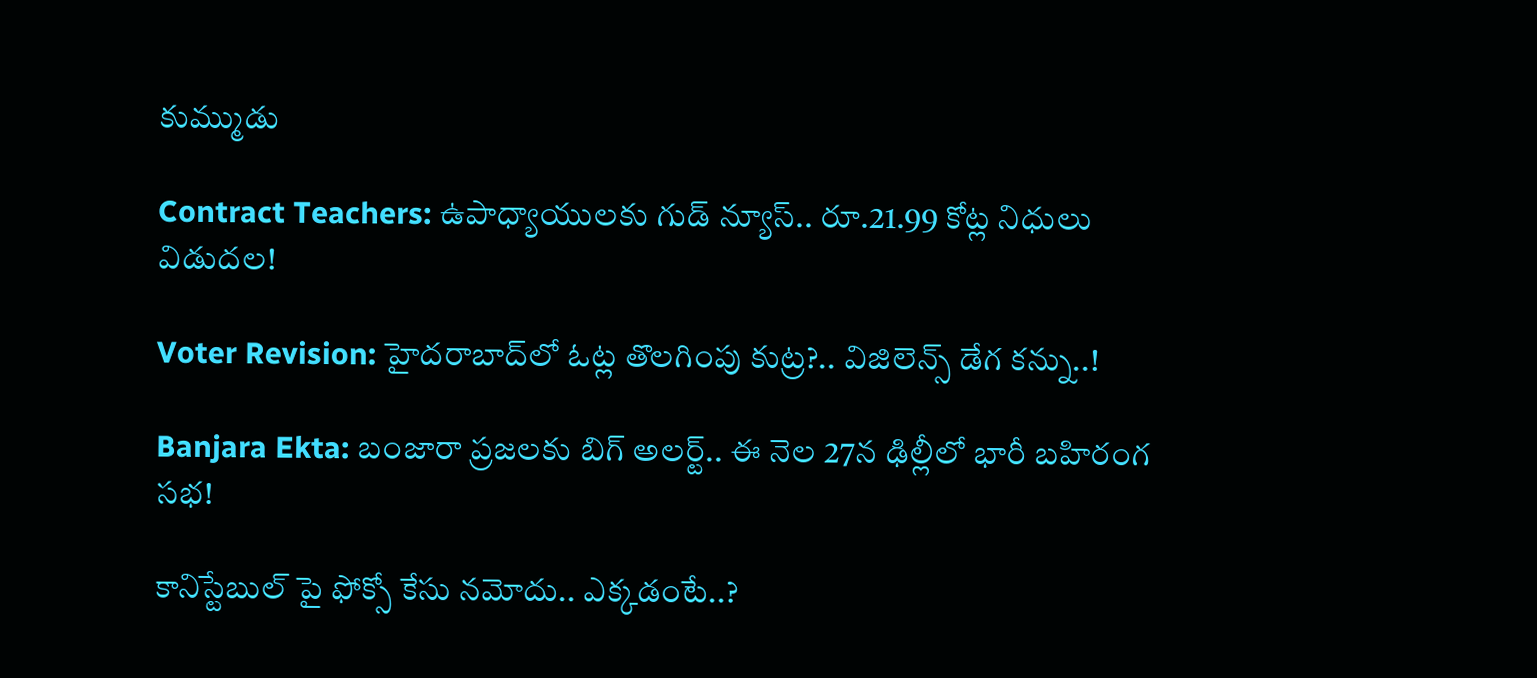కుమ్ముడు

Contract Teachers: ఉపాధ్యాయులకు గుడ్ న్యూస్.. రూ.21.99 కోట్ల నిధులు విడుదల!

Voter Revision: హైదరాబాద్‌లో ఓట్ల తొలగింపు కుట్ర?.. విజిలెన్స్ డేగ కన్ను..!

Banjara Ekta: బంజారా ప్రజలకు బిగ్ అలర్ట్.. ఈ నెల 27న ఢిల్లీలో భారీ బహిరంగ సభ!

కానిస్టేబుల్ పై ఫోక్సో కేసు నమోదు.. ఎక్కడంటే..?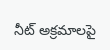నీట్ అక్రమాలపై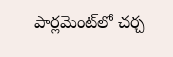పార్లమెంట్‌లో చర్చ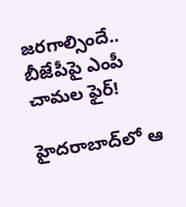జరగాల్సిందే.. బీజేపీపై ఎంపీ చామల ఫైర్!

హైదరాబాద్‌లో ఆ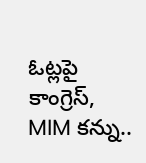ఓట్లపై కాంగ్రెస్, MIM కన్ను..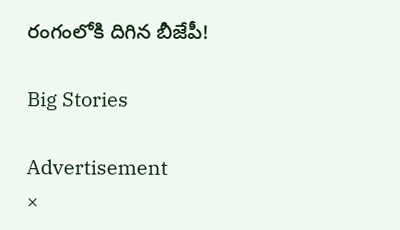రంగంలోకి దిగిన బీజేపీ!

Big Stories

Advertisement
×